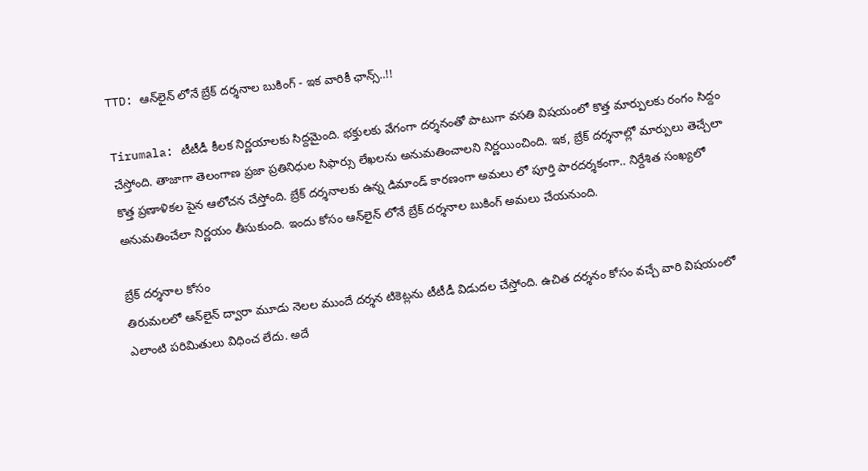TTD: ఆన్‌లైన్‌ లోనే బ్రేక్ దర్శనాల బుకింగ్ - ఇక వారికీ ఛాన్స్..!!

Tirumala: టీటీడీ కీలక నిర్ణయాలకు సిద్దమైంది. భక్తులకు వేగంగా దర్శనంతో పాటుగా వసతి విషయంలో కొత్త మార్పులకు రంగం సిద్దం చేస్తోంది. తాజాగా తెలంగాణ ప్రజా ప్రతినిధుల సిఫార్సు లేఖలను అనుమతించాలని నిర్ణయించింది. ఇక, బ్రేక్ దర్శనాల్లో మార్పులు తెచ్చేలా కొత్త ప్రణాళికల పైన ఆలోచన చేస్తోంది. బ్రేక్ దర్శనాలకు ఉన్న డిమాండ్ కారణంగా అమలు లో పూర్తి పారదర్శకంగా.. నిర్దేశిత సంఖ్యలో అనుమతించేలా నిర్ణయం తీసుకుంది. ఇందు కోసం ఆన్‌లైన్‌ లోనే బ్రేక్ దర్శనాల బుకింగ్ అమలు చేయనుంది.

బ్రేక్ దర్శనాల కోసం
తిరుమలలో ఆన్‌లైన్‌ ద్వారా మూడు నెలల ముందే దర్శన టికెట్లను టీటీడీ విడుదల చేస్తోంది. ఉచిత దర్శనం కోసం వచ్చే వారి విషయంలో ఎలాంటి పరిమితులు విధించ లేదు. అదే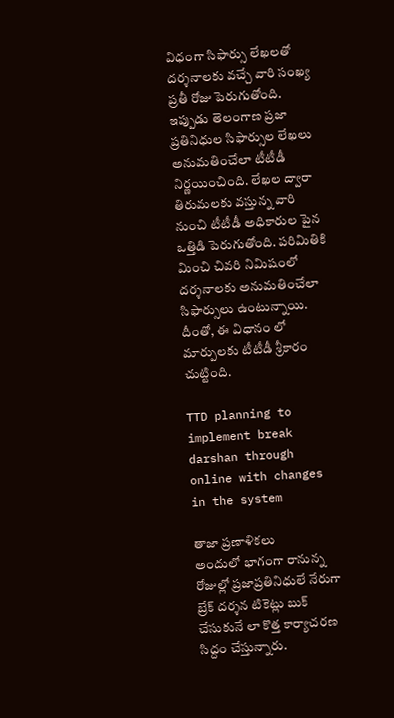విధంగా సిఫార్సు లేఖలతో దర్శనాలకు వచ్చే వారి సంఖ్య ప్రతీ రోజు పెరుగుతోంది. ఇప్పుడు తెలంగాణ ప్రజా ప్రతినిధుల సిఫార్సుల లేఖలు అనుమతించేలా టీటీడీ నిర్ణయించింది. లేఖల ద్వారా తిరుమలకు వస్తున్న వారి నుంచి టీటీడీ అధికారుల పైన ఒత్తిడి పెరుగుతోంది. పరిమితికి మించి చివరి నిమిషంలో దర్శనాలకు అనుమతించేలా సిఫార్సులు ఉంటున్నాయి. దీంతో, ఈ విధానం లో మార్పులకు టీటీడీ శ్రీకారం చుట్టింది.

TTD planning to implement break darshan through online with changes in the system

తాజా ప్రణాళికలు
అందులో భాగంగా రానున్న రోజుల్లో ప్రజాప్రతినిధులే నేరుగా బ్రేక్‌ దర్శన టికెట్లు బుక్‌ చేసుకునే లా కొత్త కార్యాచరణ సిద్దం చేస్తున్నారు.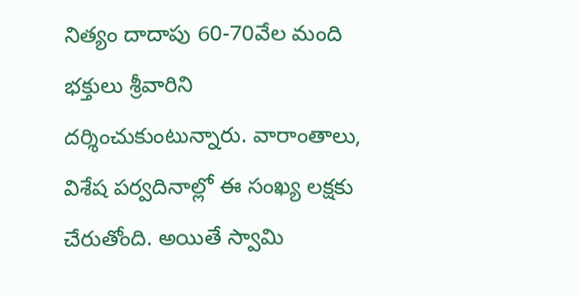నిత్యం దాదాపు 60-70వేల మంది భక్తులు శ్రీవారిని దర్శించుకుంటున్నారు. వారాంతాలు, విశేష పర్వదినాల్లో ఈ సంఖ్య లక్షకు చేరుతోంది. అయితే స్వామి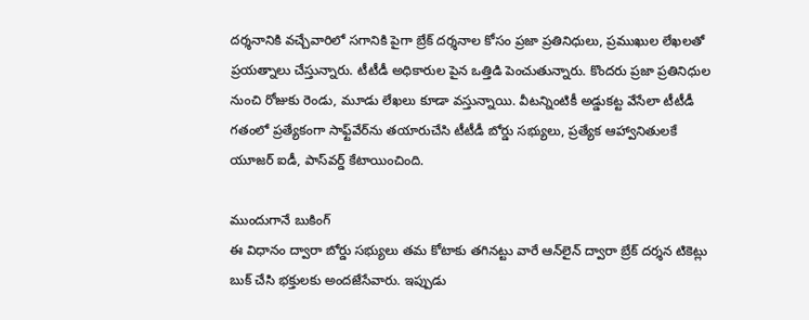దర్శనానికి వచ్చేవారిలో సగానికి పైగా బ్రేక్‌ దర్శనాల కోసం ప్రజా ప్రతినిధులు, ప్రముఖుల లేఖలతో ప్రయత్నాలు చేస్తున్నారు. టీటీడీ అధికారుల పైన ఒత్తిడి పెంచుతున్నారు. కొందరు ప్రజా ప్రతినిధుల నుంచి రోజుకు రెండు, మూడు లేఖలు కూడా వస్తున్నాయి. వీటన్నింటికీ అడ్డుకట్ట వేసేలా టీటీడీ గతంలో ప్రత్యేకంగా సాఫ్ట్‌వేర్‌ను తయారుచేసి టీటీడీ బోర్డు సభ్యులు, ప్రత్యేక ఆహ్వానితులకే యూజర్‌ ఐడీ, పాస్‌వర్డ్‌ కేటాయించింది.

ముందుగానే బుకింగ్
ఈ విధానం ద్వారా బోర్డు సభ్యులు తమ కోటాకు తగినట్టు వారే ఆన్‌లైన్‌ ద్వారా బ్రేక్‌ దర్శన టికెట్లు బుక్‌ చేసి భక్తులకు అందజేసేవారు. ఇప్పుడు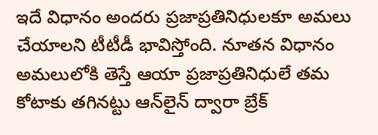ఇదే విధానం అందరు ప్రజాప్రతినిధులకూ అమలు చేయాలని టీటీడీ భావిస్తోంది. నూతన విధానం అమలులోకి తెస్తే ఆయా ప్రజాప్రతినిధులే తమ కోటాకు తగినట్టు ఆన్‌లైన్‌ ద్వారా బ్రేక్‌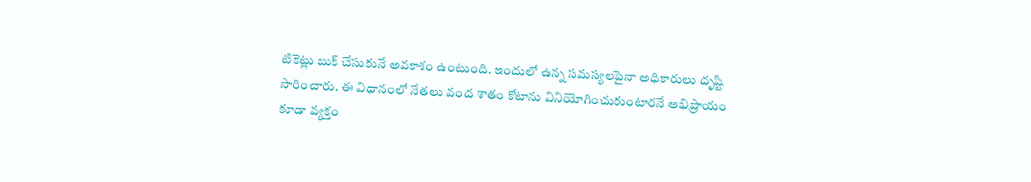టికెట్లు బుక్‌ చేసుకునే అవకాశం ఉంటుంది. ఇందులో ఉన్న సమస్యలపైనా అధికారులు దృష్టి సారించారు. ఈ విధానంలో నేతలు వంద శాతం కోటాను వినియోగించుకుంటారనే అభిప్రాయం కూడా వ్యక్తం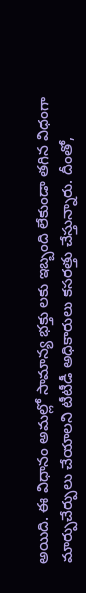అయిది. ఈ విధానం అమల్లో సామాన్య భక్తు లకు ఇబ్బంది లేకుండా తగిన విధంగా మార్పుచేర్పులు చేయాలని టీటీడీ అధికారులు కసరత్తు చేస్తున్నారు. దీంతో,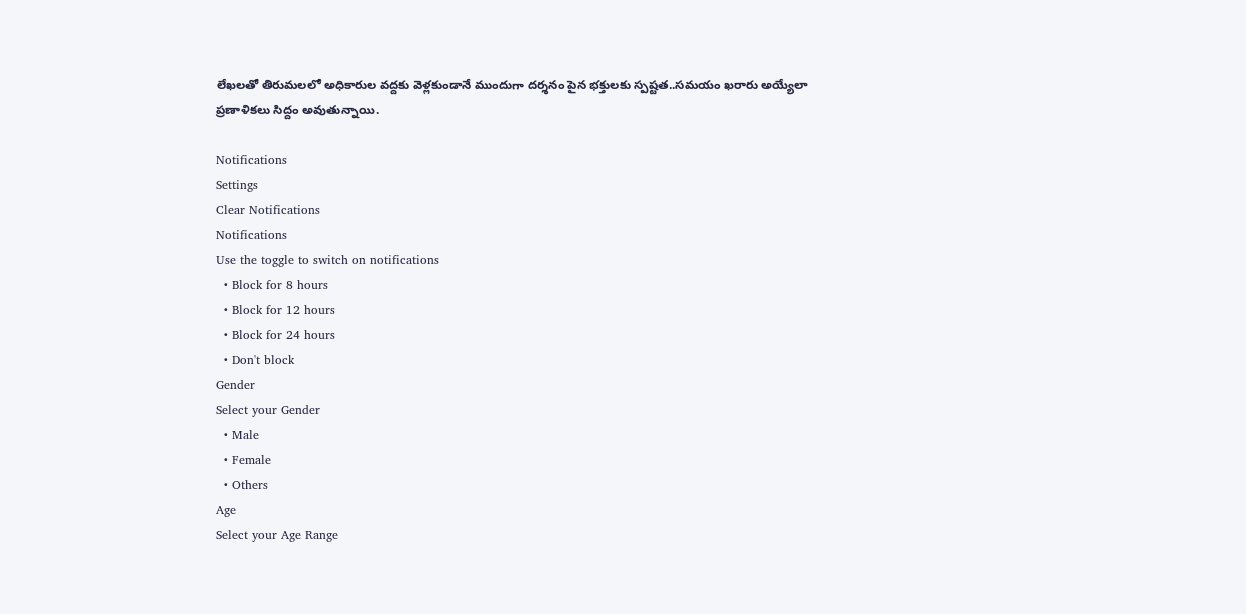లేఖలతో తిరుమలలో అధికారుల వద్దకు వెళ్లకుండానే ముందుగా దర్శనం పైన భక్తులకు స్పష్టత..సమయం ఖరారు అయ్యేలా ప్రణాళికలు సిద్దం అవుతున్నాయి.

Notifications
Settings
Clear Notifications
Notifications
Use the toggle to switch on notifications
  • Block for 8 hours
  • Block for 12 hours
  • Block for 24 hours
  • Don't block
Gender
Select your Gender
  • Male
  • Female
  • Others
Age
Select your Age Range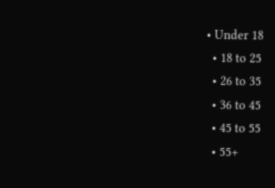• Under 18
  • 18 to 25
  • 26 to 35
  • 36 to 45
  • 45 to 55
  • 55+